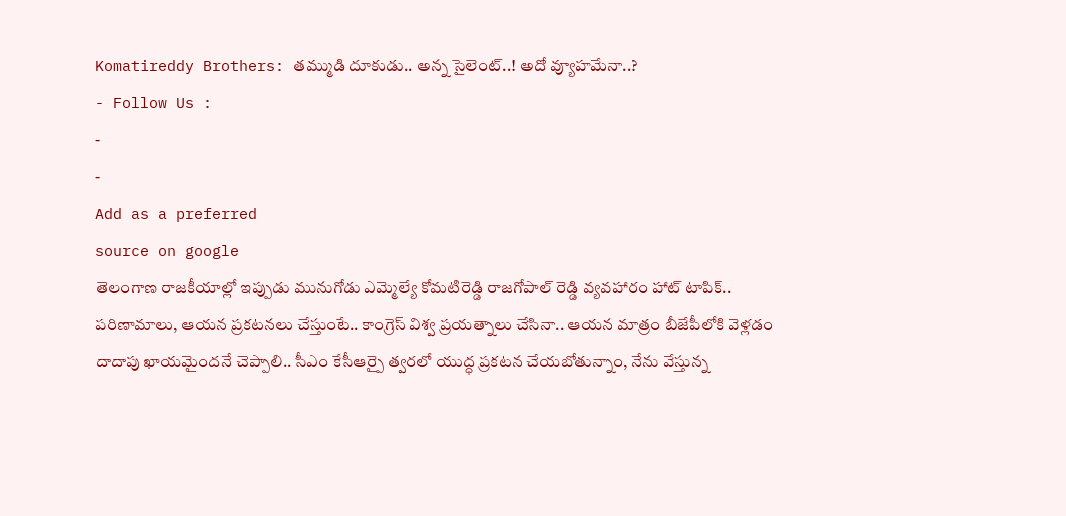Komatireddy Brothers: తమ్ముడి దూకుడు.. అన్న సైలెంట్..! అదో వ్యూహమేనా..?
- Follow Us :
-
-
Add as a preferred
source on google
తెలంగాణ రాజకీయాల్లో ఇప్పుడు మునుగోడు ఎమ్మెల్యే కోమటిరెడ్డి రాజగోపాల్ రెడ్డి వ్యవహారం హాట్ టాపిక్.. పరిణామాలు, ఆయన ప్రకటనలు చేస్తుంటే.. కాంగ్రెస్ విశ్వ ప్రయత్నాలు చేసినా.. ఆయన మాత్రం బీజేపీలోకి వెళ్లడం దాదాపు ఖాయమైందనే చెప్పాలి.. సీఎం కేసీఆర్పై త్వరలో యుద్ధ ప్రకటన చేయబోతున్నాం, నేను వేస్తున్న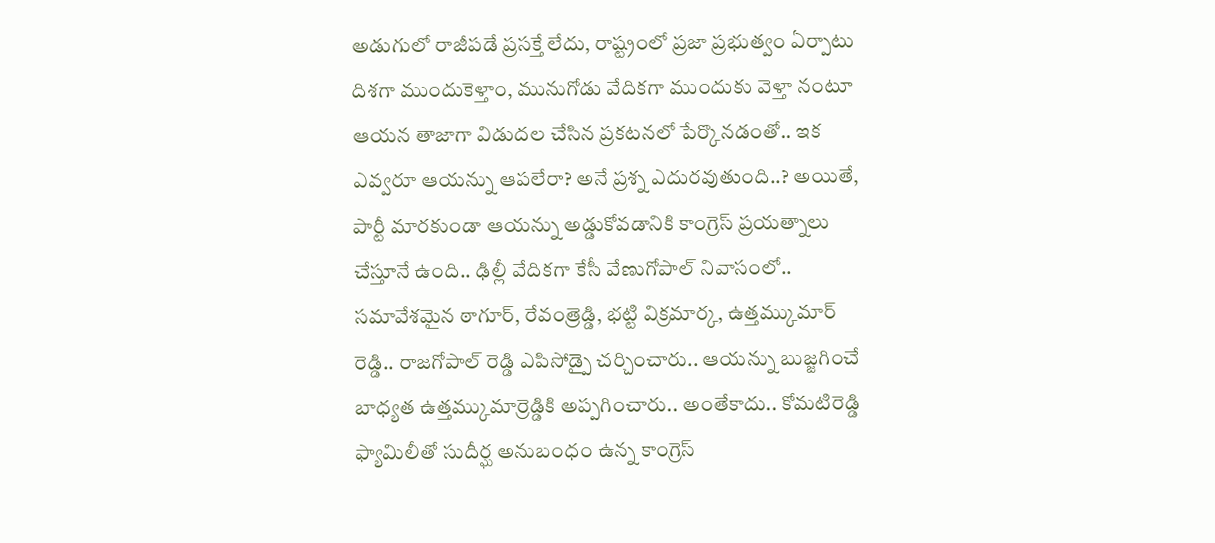అడుగులో రాజీపడే ప్రసక్తే లేదు, రాష్ట్రంలో ప్రజా ప్రభుత్వం ఏర్పాటు దిశగా ముందుకెళ్తాం, మునుగోడు వేదికగా ముందుకు వెళ్తా నంటూ ఆయన తాజాగా విడుదల చేసిన ప్రకటనలో పేర్కొనడంతో.. ఇక ఎవ్వరూ ఆయన్ను ఆపలేరా? అనే ప్రశ్న ఎదురవుతుంది..? అయితే, పార్టీ మారకుండా ఆయన్ను అడ్డుకోవడానికి కాంగ్రెస్ ప్రయత్నాలు చేస్తూనే ఉంది.. ఢిల్లీ వేదికగా కేసీ వేణుగోపాల్ నివాసంలో.. సమావేశమైన ఠాగూర్, రేవంత్రెడ్డి, భట్టి విక్రమార్క, ఉత్తమ్కుమార్ రెడ్డి.. రాజగోపాల్ రెడ్డి ఎపిసోడ్పై చర్చించారు.. ఆయన్ను బుజ్జగించే బాధ్యత ఉత్తమ్కుమార్రెడ్డికి అప్పగించారు.. అంతేకాదు.. కోమటిరెడ్డి ఫ్యామిలీతో సుదీర్ఘ అనుబంధం ఉన్న కాంగ్రెస్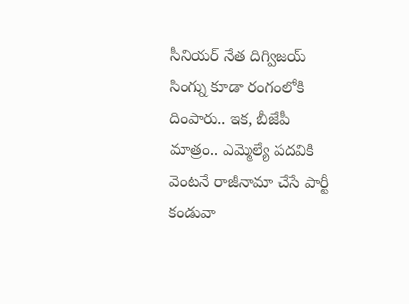సీనియర్ నేత దిగ్విజయ్ సింగ్ను కూడా రంగంలోకి దింపారు.. ఇక, బీజేపీ మాత్రం.. ఎమ్మెల్యే పదవికి వెంటనే రాజీనామా చేసే పార్టీ కండువా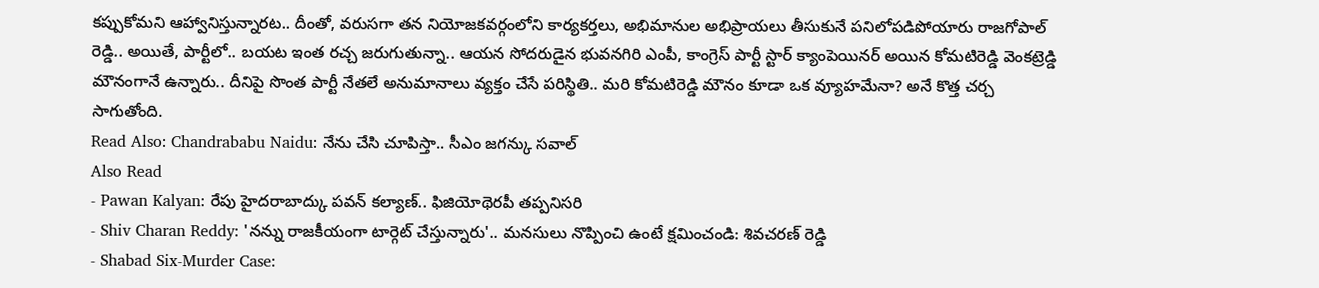కప్పుకోమని ఆహ్వానిస్తున్నారట.. దీంతో, వరుసగా తన నియోజకవర్గంలోని కార్యకర్తలు, అభిమానుల అభిప్రాయలు తీసుకునే పనిలోపడిపోయారు రాజగోపాల్ రెడ్డి.. అయితే, పార్టీలో.. బయట ఇంత రచ్చ జరుగుతున్నా.. ఆయన సోదరుడైన భువనగిరి ఎంపీ, కాంగ్రెస్ పార్టీ స్టార్ క్యాంపెయినర్ అయిన కోమటిరెడ్డి వెంకట్రెడ్డి మౌనంగానే ఉన్నారు.. దీనిపై సొంత పార్టీ నేతలే అనుమానాలు వ్యక్తం చేసే పరిస్థితి.. మరి కోమటిరెడ్డి మౌనం కూడా ఒక వ్యూహమేనా? అనే కొత్త చర్చ సాగుతోంది.
Read Also: Chandrababu Naidu: నేను చేసి చూపిస్తా.. సీఎం జగన్కు సవాల్
Also Read
- Pawan Kalyan: రేపు హైదరాబాద్కు పవన్ కల్యాణ్.. ఫిజియోథెరపీ తప్పనిసరి
- Shiv Charan Reddy: 'నన్ను రాజకీయంగా టార్గెట్ చేస్తున్నారు'.. మనసులు నొప్పించి ఉంటే క్షమించండి: శివచరణ్ రెడ్డి
- Shabad Six-Murder Case: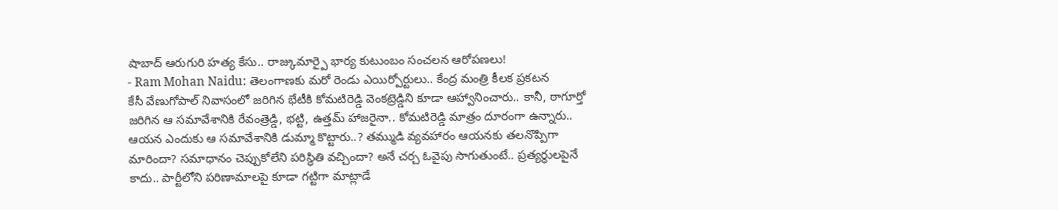షాబాద్ ఆరుగురి హత్య కేసు.. రాజ్కుమార్పై భార్య కుటుంబం సంచలన ఆరోపణలు!
- Ram Mohan Naidu: తెలంగాణకు మరో రెండు ఎయిర్పోర్టులు.. కేంద్ర మంత్రి కీలక ప్రకటన
కేసీ వేణుగోపాల్ నివాసంలో జరిగిన భేటీకి కోమటిరెడ్డి వెంకట్రెడ్డిని కూడా ఆహ్వానించారు.. కానీ, ఠాగూర్తో జరిగిన ఆ సమావేశానికి రేవంత్రెడ్డి, భట్టి, ఉత్తమ్ హాజరైనా.. కోమటిరెడ్డి మాత్రం దూరంగా ఉన్నారు.. ఆయన ఎందుకు ఆ సమావేశానికి డుమ్మా కొట్టారు..? తమ్ముడి వ్యవహారం ఆయనకు తలనొప్పిగా మారిందా? సమాధానం చెప్పుకోలేని పరిస్థితి వచ్చిందా? అనే చర్చ ఓవైపు సాగుతుంటే.. ప్రత్యర్థులపైనే కాదు.. పార్టీలోని పరిణామాలపై కూడా గట్టిగా మాట్లాడే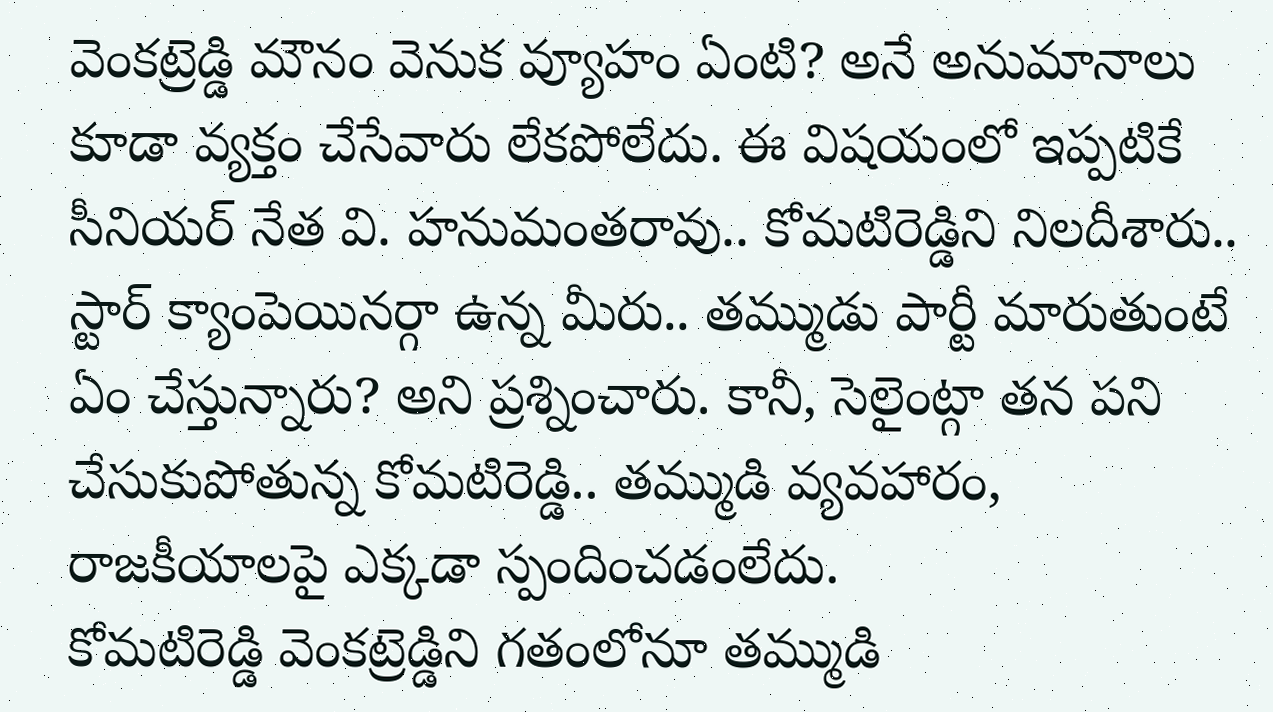వెంకట్రెడ్డి మౌనం వెనుక వ్యూహం ఏంటి? అనే అనుమానాలు కూడా వ్యక్తం చేసేవారు లేకపోలేదు. ఈ విషయంలో ఇప్పటికే సీనియర్ నేత వి. హనుమంతరావు.. కోమటిరెడ్డిని నిలదీశారు.. స్టార్ క్యాంపెయినర్గా ఉన్న మీరు.. తమ్ముడు పార్టీ మారుతుంటే ఏం చేస్తున్నారు? అని ప్రశ్నించారు. కానీ, సెలైంట్గా తన పని చేసుకుపోతున్న కోమటిరెడ్డి.. తమ్ముడి వ్యవహారం, రాజకీయాలపై ఎక్కడా స్పందించడంలేదు.
కోమటిరెడ్డి వెంకట్రెడ్డిని గతంలోనూ తమ్ముడి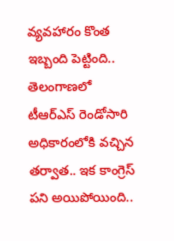వ్యవహారం కొంత ఇబ్బంది పెట్టింది.. తెలంగాణలో టీఆర్ఎస్ రెండోసారి అధికారంలోకి వచ్చిన తర్వాత.. ఇక కాంగ్రెస్ పని అయిపోయింది..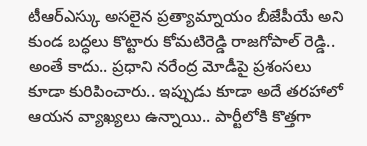టీఆర్ఎస్కు అసలైన ప్రత్యామ్నాయం బీజేపీయే అని కుండ బద్ధలు కొట్టారు కోమటిరెడ్డి రాజగోపాల్ రెడ్డి.. అంతే కాదు.. ప్రధాని నరేంద్ర మోడీపై ప్రశంసలు కూడా కురిపించారు.. ఇప్పుడు కూడా అదే తరహాలో ఆయన వ్యాఖ్యలు ఉన్నాయి.. పార్టీలోకి కొత్తగా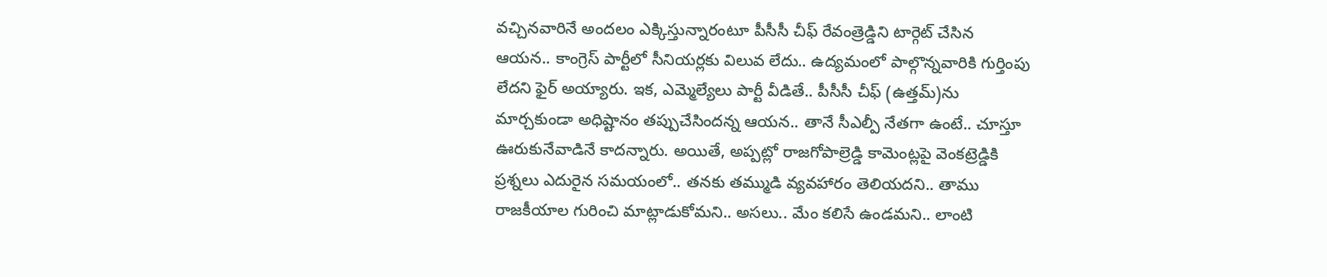వచ్చినవారినే అందలం ఎక్కిస్తున్నారంటూ పీసీసీ చీఫ్ రేవంత్రెడ్డిని టార్గెట్ చేసిన ఆయన.. కాంగ్రెస్ పార్టీలో సీనియర్లకు విలువ లేదు.. ఉద్యమంలో పాల్గొన్నవారికి గుర్తింపు లేదని ఫైర్ అయ్యారు. ఇక, ఎమ్మెల్యేలు పార్టీ వీడితే.. పీసీసీ చీఫ్ (ఉత్తమ్)ను మార్చకుండా అధిష్టానం తప్పుచేసిందన్న ఆయన.. తానే సీఎల్పీ నేతగా ఉంటే.. చూస్తూ ఊరుకునేవాడినే కాదన్నారు. అయితే, అప్పట్లో రాజగోపాల్రెడ్డి కామెంట్లపై వెంకట్రెడ్డికి ప్రశ్నలు ఎదురైన సమయంలో.. తనకు తమ్ముడి వ్యవహారం తెలియదని.. తాము రాజకీయాల గురించి మాట్లాడుకోమని.. అసలు.. మేం కలిసే ఉండమని.. లాంటి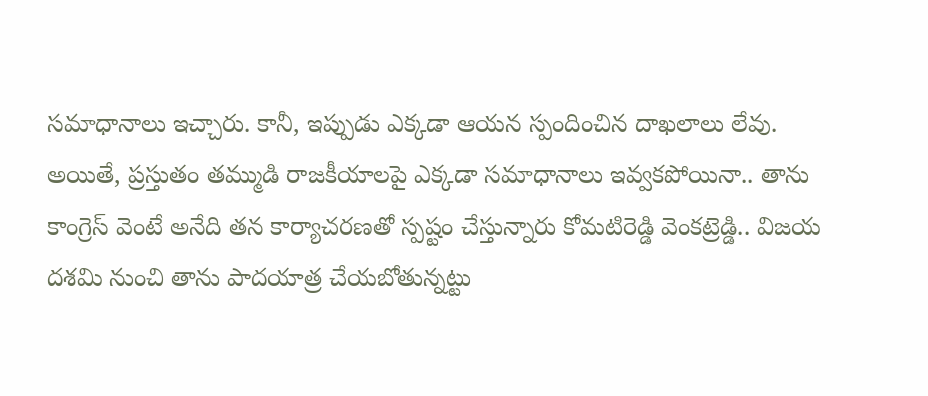సమాధానాలు ఇచ్చారు. కానీ, ఇప్పుడు ఎక్కడా ఆయన స్పందించిన దాఖలాలు లేవు.
అయితే, ప్రస్తుతం తమ్ముడి రాజకీయాలపై ఎక్కడా సమాధానాలు ఇవ్వకపోయినా.. తాను కాంగ్రెస్ వెంటే అనేది తన కార్యాచరణతో స్పష్టం చేస్తున్నారు కోమటిరెడ్డి వెంకట్రెడ్డి.. విజయ దశమి నుంచి తాను పాదయాత్ర చేయబోతున్నట్టు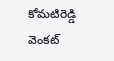కోమటిరెడ్డి వెంకట్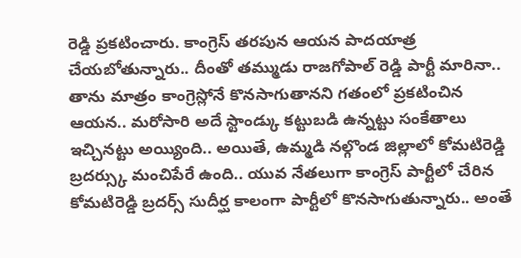రెడ్డి ప్రకటించారు. కాంగ్రెస్ తరపున ఆయన పాదయాత్ర చేయబోతున్నారు.. దీంతో తమ్ముడు రాజగోపాల్ రెడ్డి పార్టీ మారినా.. తాను మాత్రం కాంగ్రెస్లోనే కొనసాగుతానని గతంలో ప్రకటించిన ఆయన.. మరోసారి అదే స్టాండ్కు కట్టుబడి ఉన్నట్టు సంకేతాలు ఇచ్చినట్టు అయ్యింది.. అయితే, ఉమ్మడి నల్గొండ జిల్లాలో కోమటిరెడ్డి బ్రదర్స్కు మంచిపేరే ఉంది.. యువ నేతలుగా కాంగ్రెస్ పార్టీలో చేరిన కోమటిరెడ్డి బ్రదర్స్ సుదీర్ఘ కాలంగా పార్టీలో కొనసాగుతున్నారు.. అంతే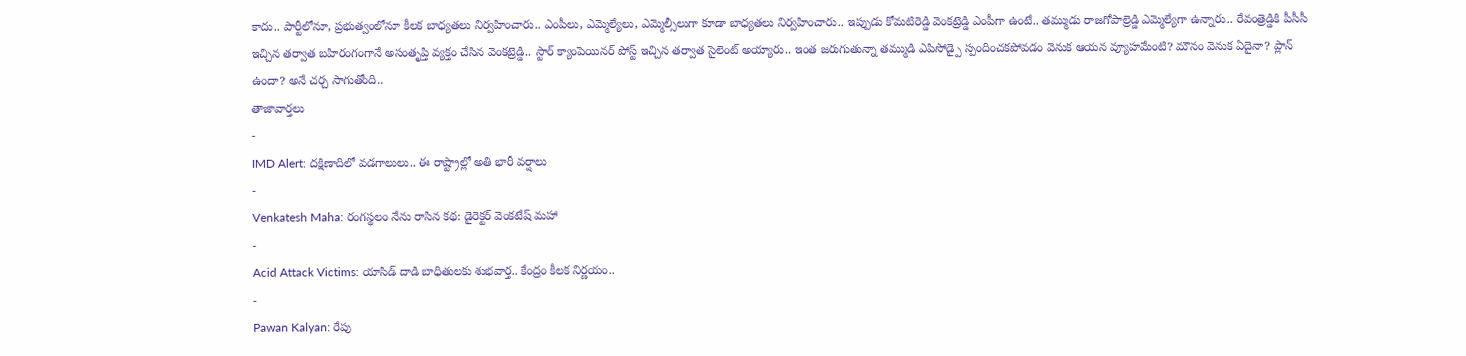కాదు.. పార్టీలోనూ, ప్రభుత్వంలోనూ కీలక బాధ్యతలు నిర్వహించారు.. ఎంపీలు, ఎమ్మెల్యేలు, ఎమ్మెల్సీలుగా కూడా బాధ్యతలు నిర్వహించారు.. ఇప్పుడు కోమటిరెడ్డి వెంకట్రెడ్డి ఎంపీగా ఉంటే.. తమ్ముడు రాజగోపాల్రెడ్డి ఎమ్మెల్యేగా ఉన్నారు.. రేవంత్రెడ్డికి పీసీసీ ఇచ్చిన తర్వాత బహిరంగంగానే అసంతృప్తి వ్యక్తం చేసిన వెంకట్రెడ్డి.. స్టార్ క్యాంపెయినర్ పోస్ట్ ఇచ్చిన తర్వాత సైలెంట్ అయ్యారు.. ఇంత జరుగుతున్నా తమ్ముడి ఎపిసోడ్పై స్పందించకపోవడం వెనుక ఆయన వ్యూహమేంటి? మౌనం వెనుక ఏదైనా? ప్లాన్ ఉందా? అనే చర్చ సాగుతోంది..
తాజావార్తలు
-
IMD Alert: దక్షిణాదిలో వడగాలులు.. ఈ రాష్ట్రాల్లో అతి భారీ వర్షాలు
-
Venkatesh Maha: రంగస్థలం నేను రాసిన కథ: డైరెక్టర్ వెంకటేష్ మహా
-
Acid Attack Victims: యాసిడ్ దాడి బాధితులకు శుభవార్త.. కేంద్రం కీలక నిర్ణయం..
-
Pawan Kalyan: రేపు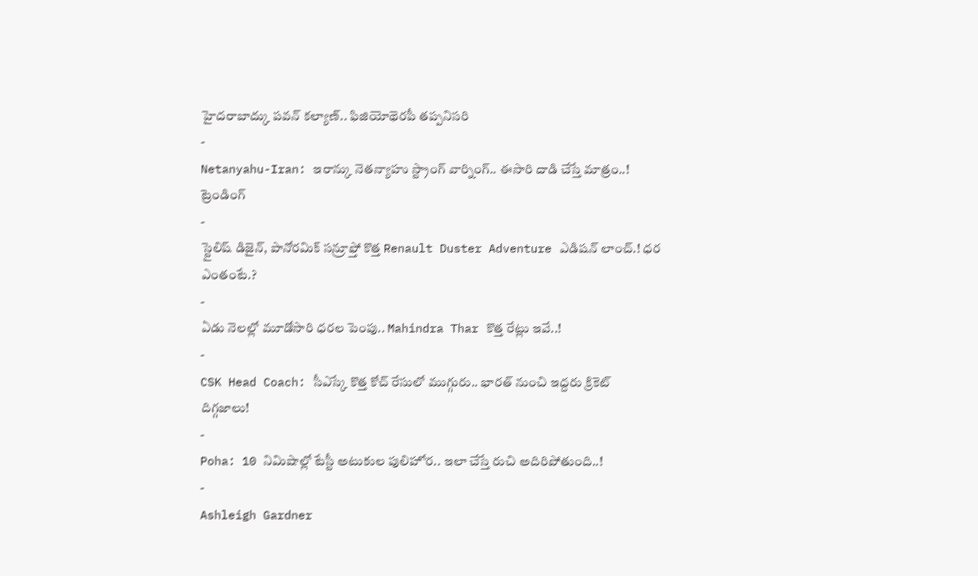హైదరాబాద్కు పవన్ కల్యాణ్.. ఫిజియోథెరపీ తప్పనిసరి
-
Netanyahu-Iran: ఇరాన్కు నెతన్యాహు స్ట్రాంగ్ వార్నింగ్.. ఈసారి దాడి చేస్తే మాత్రం..!
ట్రెండింగ్
-
స్టైలిష్ డిజైన్, పానోరమిక్ సన్రూఫ్తో కొత్త Renault Duster Adventure ఎడిషన్ లాంచ్.! ధర ఎంతంటే.?
-
ఏడు నెలల్లో మూడోసారి ధరల పెంపు.. Mahindra Thar కొత్త రేట్లు ఇవే..!
-
CSK Head Coach: సీఎస్కే కొత్త కోచ్ రేసులో ముగ్గురు.. భారత్ నుంచి ఇద్దరు క్రికెట్ దిగ్గజాలు!
-
Poha: 10 నిమిషాల్లో టేస్టీ అటుకుల పులిహోర.. ఇలా చేస్తే రుచి అదిరిపోతుంది..!
-
Ashleigh Gardner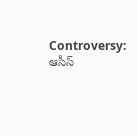Controversy: ఆసీస్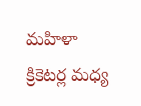మహిళా క్రికెటర్ల మధ్య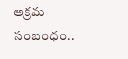అక్రమ సంబంధం..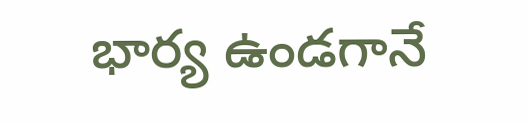భార్య ఉండగానే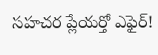సహచర ప్లేయర్తో ఎఫైర్!